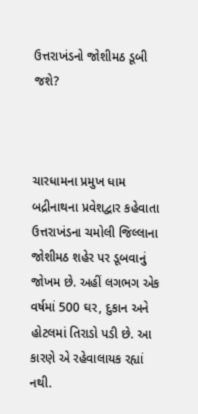ઉત્તરાખંડનો જોશીમઠ ડૂબી જશે?



ચારધામના પ્રમુખ ધામ બદ્રીનાથના પ્રવેશદ્વાર કહેવાતા ઉત્તરાખંડના ચમોલી જિલ્લાના જોશીમઠ શહેર પર ડૂબવાનું જોખમ છે. અહીં લગભગ એક વર્ષમાં 500 ઘર, દુકાન અને હોટલમાં તિરાડો પડી છે. આ કારણે એ રહેવાલાયક રહ્યાં નથી.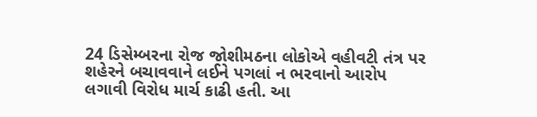24 ડિસેમ્બરના રોજ જોશીમઠના લોકોએ વહીવટી તંત્ર પર શહેરને બચાવવાને લઈને પગલાં ન ભરવાનો આરોપ લગાવી વિરોધ માર્ચ કાઢી હતી. આ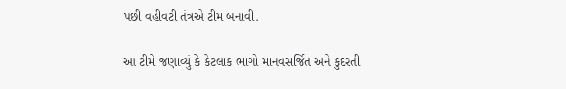પછી વહીવટી તંત્રએ ટીમ બનાવી.

આ ટીમે જણાવ્યું કે કેટલાક ભાગો માનવસર્જિત અને કુદરતી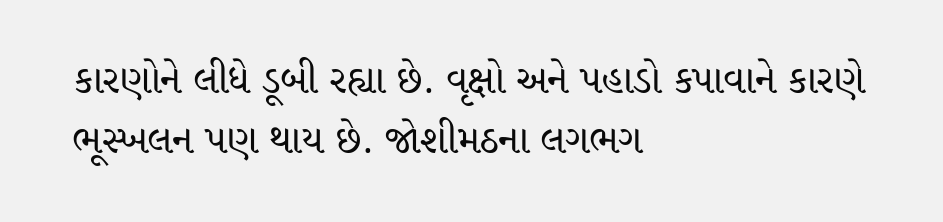કારણોને લીધે ડૂબી રહ્યા છે. વૃક્ષો અને પહાડો કપાવાને કારણે ભૂસ્ખલન પણ થાય છે. જોશીમઠના લગભગ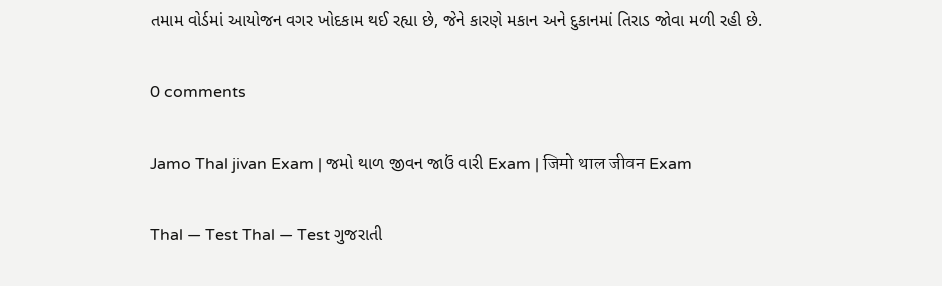તમામ વોર્ડમાં આયોજન વગર ખોદકામ થઈ રહ્યા છે, જેને કારણે મકાન અને દુકાનમાં તિરાડ જોવા મળી રહી છે.

0 comments

Jamo Thal jivan Exam | જમો થાળ જીવન જાઉં વારી Exam | जिमो थाल जीवन Exam

Thal — Test Thal — Test ગુજરાતી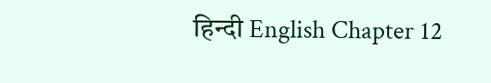हिन्दी English Chapter 12